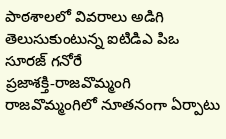పాఠశాలలో వివరాలు అడిగి తెలుసుకుంటున్న ఐటిడిఎ పిఒ సూరజ్ గనోరే
ప్రజాశక్తి-రాజవొమ్మంగి
రాజవొమ్మంగిలో నూతనంగా ఏర్పాటు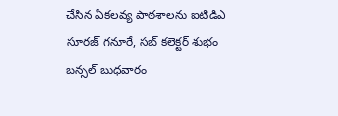చేసిన ఏకలవ్య పాఠశాలను ఐటిడిఎ సూరజ్ గనూరే, సబ్ కలెక్టర్ శుభం బన్సల్ బుధవారం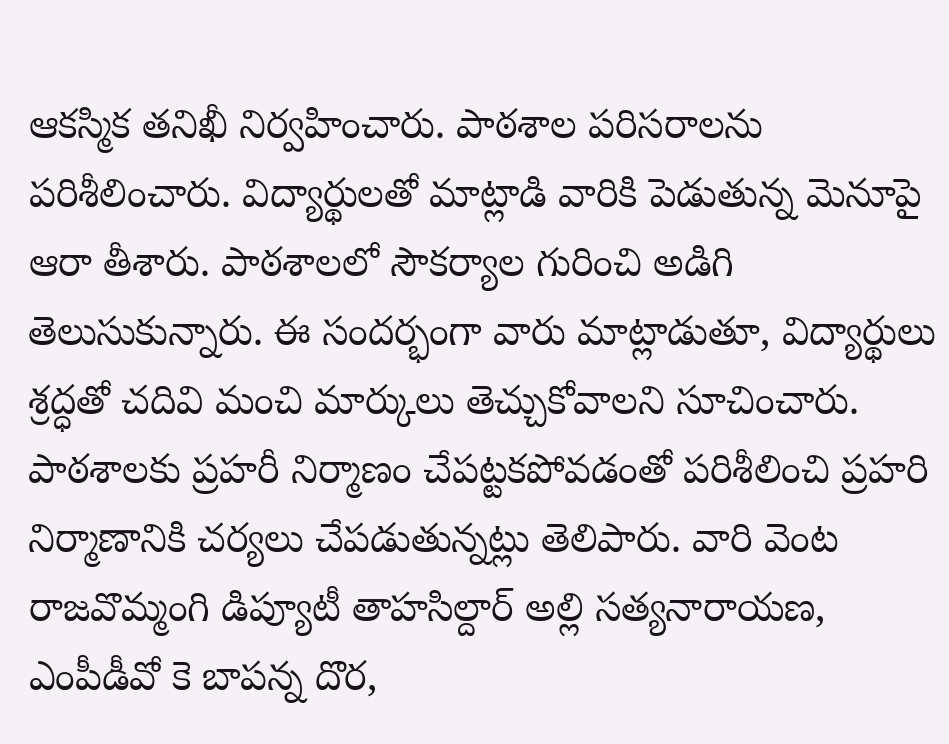ఆకస్మిక తనిఖీ నిర్వహించారు. పాఠశాల పరిసరాలను పరిశీలించారు. విద్యార్థులతో మాట్లాడి వారికి పెడుతున్న మెనూపై ఆరా తీశారు. పాఠశాలలో సౌకర్యాల గురించి అడిగి తెలుసుకున్నారు. ఈ సందర్భంగా వారు మాట్లాడుతూ, విద్యార్థులు శ్రద్ధతో చదివి మంచి మార్కులు తెచ్చుకోవాలని సూచించారు. పాఠశాలకు ప్రహరీ నిర్మాణం చేపట్టకపోవడంతో పరిశీలించి ప్రహరి నిర్మాణానికి చర్యలు చేపడుతున్నట్లు తెలిపారు. వారి వెంట రాజవొమ్మంగి డిప్యూటీ తాహసిల్దార్ అల్లి సత్యనారాయణ, ఎంపీడీవో కె బాపన్న దొర,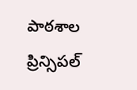పాఠశాల ప్రిన్సిపల్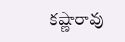కష్ణారావు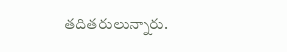తదితరులున్నారు.